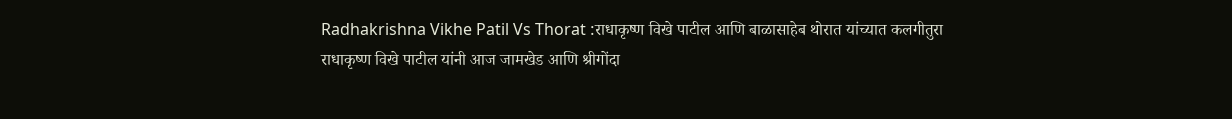Radhakrishna Vikhe Patil Vs Thorat :राधाकृष्ण विखे पाटील आणि बाळासाहेब थोरात यांच्यात कलगीतुरा
राधाकृष्ण विखे पाटील यांनी आज जामखेड आणि श्रीगोंदा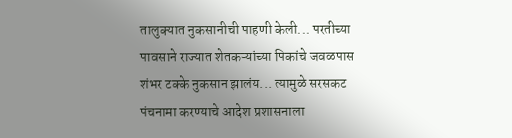तालुक्यात नुकसानीची पाहणी केली... परतीच्या पावसाने राज्यात शेतकऱ्यांच्या पिकांचे जवळपास शंभर टक्के नुकसान झालंय... त्यामुळे सरसकट पंचनामा करण्याचे आदेश प्रशासनाला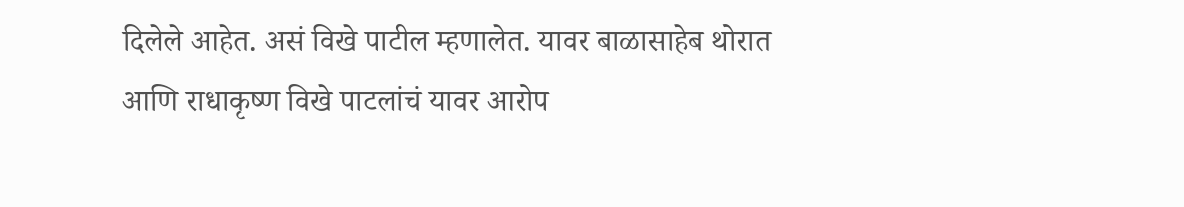दिलेले आहेत. असं विखे पाटील म्हणालेत. यावर बाळासाहेब थोरात आणि राधाकृष्ण विखे पाटलांचं यावर आरोप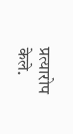प्रत्यारोप केले.